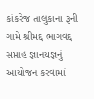કાંકરેજ તાલુકાના રૂની ગામે શ્રીમદ્દ ભાગવદ્દ સપ્તાહ જ્ઞાનયજ્ઞનું આયોજન કરવામાં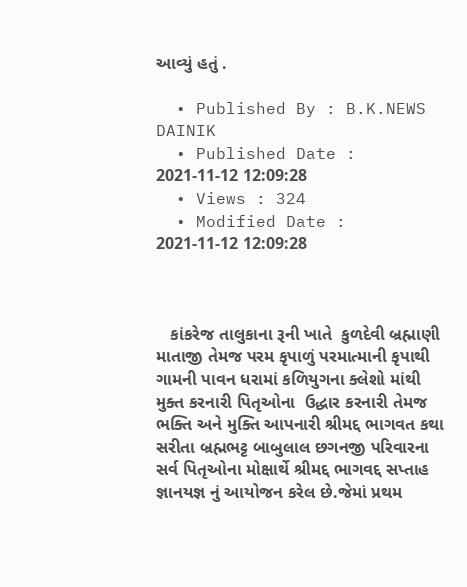આવ્યું હતું .

  • Published By : B.K.NEWS DAINIK
  • Published Date : 2021-11-12 12:09:28
  • Views : 324
  • Modified Date : 2021-11-12 12:09:28



   કાંકરેજ તાલુકાના રૂની ખાતે  કુળદેવી બ્રહ્માણી માતાજી તેમજ પરમ કૃપાળું પરમાત્માની કૃપાથી ગામની પાવન ધરામાં કળિયુગના ક્લેશો માંથી મુક્ત કરનારી પિતૃઓના  ઉદ્ધાર કરનારી તેમજ ભક્તિ અને મુક્તિ આપનારી શ્રીમદ્દ ભાગવત કથા સરીતા બ્રહ્મભટ્ટ બાબુલાલ છગનજી પરિવારના સર્વ પિતૃઓના મોક્ષાર્થે શ્રીમદ્દ ભાગવદ્દ સપ્તાહ જ્ઞાનયજ્ઞ નું આયોજન કરેલ છે.જેમાં પ્રથમ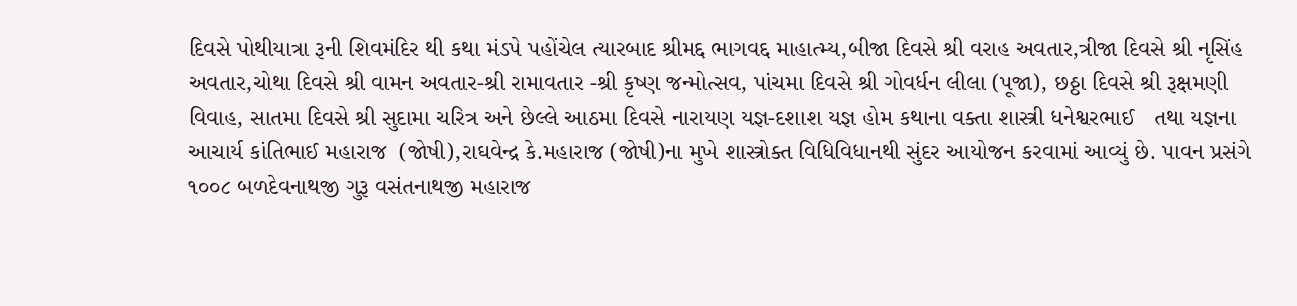દિવસે પોથીયાત્રા રૂની શિવમંદિર થી કથા મંડપે પહોંચેલ ત્યારબાદ શ્રીમદ્દ ભાગવદ્દ માહાત્મ્ય,બીજા દિવસે શ્રી વરાહ અવતાર,ત્રીજા દિવસે શ્રી નૃસિંહ અવતાર,ચોથા દિવસે શ્રી વામન અવતાર-શ્રી રામાવતાર -શ્રી કૃષ્ણ જન્મોત્સવ, પાંચમા દિવસે શ્રી ગોવર્ધન લીલા (પૂજા), છઠ્ઠા દિવસે શ્રી રૂક્ષમણી વિવાહ, સાતમા દિવસે શ્રી સુદામા ચરિત્ર અને છેલ્લે આઠમા દિવસે નારાયણ યજ્ઞ-દશાશ યજ્ઞ હોમ કથાના વક્તા શાસ્ત્રી ધનેશ્વરભાઈ   તથા યજ્ઞના આચાર્ય કાંતિભાઈ મહારાજ  (જોષી),રાઘવેન્દ્ર કે.મહારાજ (જોષી)ના મુખે શાસ્ત્રોક્ત વિધિવિધાનથી સુંદર આયોજન કરવામાં આવ્યું છે. પાવન પ્રસંગે  ૧૦૦૮ બળદેવનાથજી ગુરૂ વસંતનાથજી મહારાજ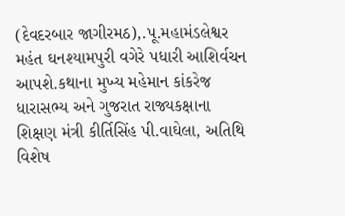(દેવદરબાર જાગીરમઠ),.પૂ.મહામંડલેશ્વર મહંત ઘનશ્યામપુરી વગેરે પધારી આશિર્વચન આપશે.કથાના મુખ્ય મહેમાન કાંકરેજ ધારાસભ્ય અને ગુજરાત રાજ્યકક્ષાના શિક્ષણ મંત્રી કીર્તિસિંહ પી.વાઘેલા, અતિથિ વિશેષ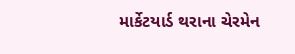માર્કેટયાર્ડ થરાના ચેરમેન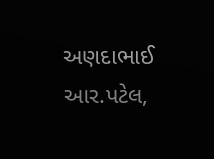અણદાભાઈ આર.પટેલ,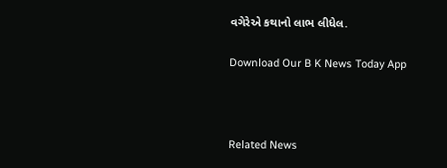વગેરેએ કથાનો લાભ લીધેલ.

Download Our B K News Today App



Related News